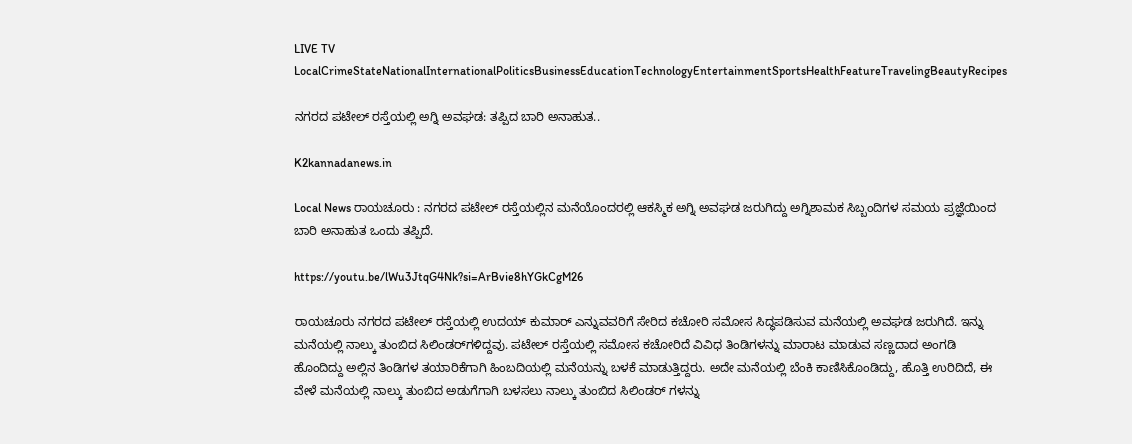LIVE TV LocalCrimeStateNationalInternationalPoliticsBusinessEducationTechnologyEntertainmentSportsHealthFeatureTravelingBeautyRecipes

ನಗರದ ಪಟೇಲ್ ರಸ್ತೆಯಲ್ಲಿ ಅಗ್ನಿ ಅವಘಡ: ತಪ್ಪಿದ ಬಾರಿ ಅನಾಹುತ..

K2kannadanews.in

Local News ರಾಯಚೂರು : ನಗರದ ಪಟೇಲ್ ರಸ್ತೆಯಲ್ಲಿನ ಮನೆಯೊಂದರಲ್ಲಿ ಆಕಸ್ಮಿಕ ಅಗ್ನಿ ಅವಘಡ ಜರುಗಿದ್ದು ಅಗ್ನಿಶಾಮಕ ಸಿಬ್ಬಂದಿಗಳ ಸಮಯ ಪ್ರಜ್ಞೆಯಿಂದ ಬಾರಿ ಅನಾಹುತ ಒಂದು ತಪ್ಪಿದೆ.

https://youtu.be/lWu3JtqG4Nk?si=ArBvie8hYGkCgM26

ರಾಯಚೂರು ನಗರದ ಪಟೇಲ್ ರಸ್ತೆಯಲ್ಲಿ ಉದಯ್ ಕುಮಾರ್ ಎನ್ನುವವರಿಗೆ ಸೇರಿದ ಕಚೋರಿ ಸಮೋಸ ಸಿದ್ಧಪಡಿಸುವ ಮನೆಯಲ್ಲಿ ಅವಘಡ ಜರುಗಿದೆ. ಇನ್ನು ಮನೆಯಲ್ಲಿ ನಾಲ್ಕು ತುಂಬಿದ ಸಿಲಿಂಡರ್‌ಗಳಿದ್ದವು. ಪಟೇಲ್ ರಸ್ತೆಯಲ್ಲಿ ಸಮೋಸ ಕಚೋರಿದೆ ವಿವಿಧ ತಿಂಡಿಗಳನ್ನು ಮಾರಾಟ ಮಾಡುವ ಸಣ್ಣದಾದ ಅಂಗಡಿ ಹೊಂದಿದ್ದು ಅಲ್ಲಿನ ತಿಂಡಿಗಳ ತಯಾರಿಕೆಗಾಗಿ ಹಿಂಬದಿಯಲ್ಲಿ ಮನೆಯನ್ನು ಬಳಕೆ ಮಾಡುತ್ತಿದ್ದರು. ಅದೇ ಮನೆಯಲ್ಲಿ ಬೆಂಕಿ ಕಾಣಿಸಿಕೊಂಡಿದ್ದು, ಹೊತ್ತಿ ಉರಿದಿದೆ, ಈ ವೇಳೆ ಮನೆಯಲ್ಲಿ ನಾಲ್ಕು ತುಂಬಿದ ಅಡುಗೆಗಾಗಿ ಬಳಸಲು ನಾಲ್ಕು ತುಂಬಿದ ಸಿಲಿಂಡರ್ ಗಳನ್ನು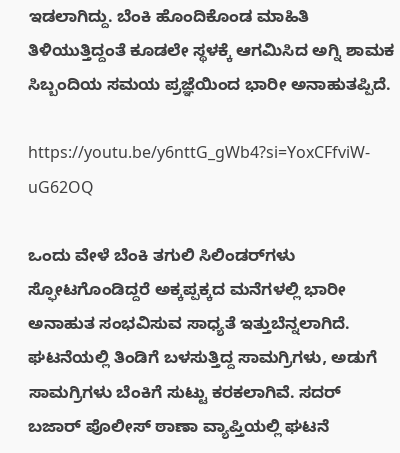ಇಡಲಾಗಿದ್ದು. ಬೆಂಕಿ ಹೊಂದಿಕೊಂಡ ಮಾಹಿತಿ ತಿಳಿಯುತ್ತಿದ್ದಂತೆ ಕೂಡಲೇ ಸ್ಥಳಕ್ಕೆ ಆಗಮಿಸಿದ ಅಗ್ನಿ ಶಾಮಕ ಸಿಬ್ಬಂದಿಯ ಸಮಯ ಪ್ರಜ್ಞೆಯಿಂದ ಭಾರೀ ಅನಾಹುತಪ್ಪಿದೆ.

https://youtu.be/y6nttG_gWb4?si=YoxCFfviW-uG62OQ

ಒಂದು ವೇಳೆ ಬೆಂಕಿ ತಗುಲಿ ಸಿಲಿಂಡರ್‌ಗಳು ಸ್ಫೋಟಗೊಂಡಿದ್ದರೆ ಅಕ್ಕಪ್ಪಕ್ಕದ ಮನೆಗಳಲ್ಲಿ ಭಾರೀ ಅನಾಹುತ ಸಂಭವಿಸುವ ಸಾಧ್ಯತೆ ಇತ್ತುಬೆನ್ನಲಾಗಿದೆ. ಘಟನೆಯಲ್ಲಿ ತಿಂಡಿಗೆ ಬಳಸುತ್ತಿದ್ದ ಸಾಮಗ್ರಿಗಳು, ಅಡುಗೆ ಸಾಮಗ್ರಿಗಳು ಬೆಂಕಿಗೆ ಸುಟ್ಟು ಕರಕಲಾಗಿವೆ. ಸದರ್ ಬಜಾರ್ ಪೊಲೀಸ್ ಠಾಣಾ ವ್ಯಾಪ್ತಿಯಲ್ಲಿ ಘಟನೆ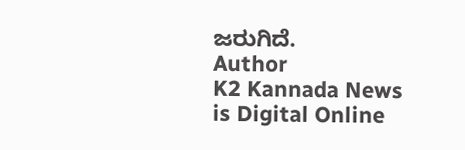ಜರುಗಿದೆ.
Author
K2 Kannada News
is Digital Online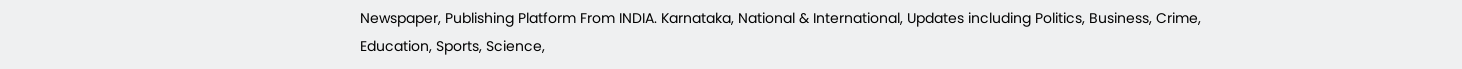Newspaper, Publishing Platform From INDIA. Karnataka, National & International, Updates including Politics, Business, Crime, Education, Sports, Science,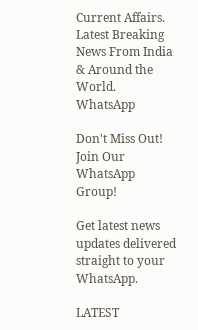Current Affairs. Latest Breaking News From India & Around the World.
WhatsApp

Don't Miss Out! Join Our WhatsApp Group!

Get latest news updates delivered straight to your WhatsApp.

LATEST